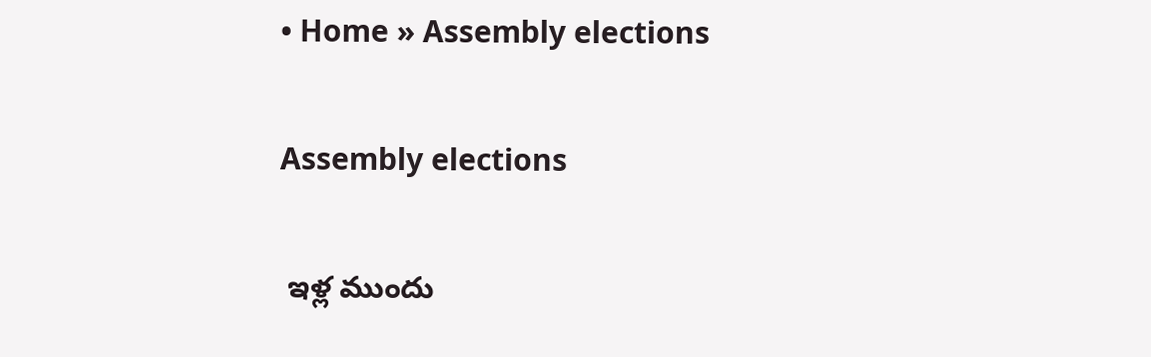• Home » Assembly elections

Assembly elections

 ఇళ్ల ముందు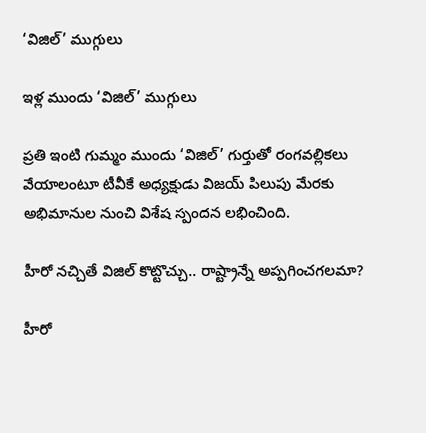‘విజిల్‌’ ముగ్గులు

ఇళ్ల ముందు ‘విజిల్‌’ ముగ్గులు

ప్రతి ఇంటి గుమ్మం ముందు ‘విజిల్‌’ గుర్తుతో రంగవల్లికలు వేయాలంటూ టీవీకే అధ్యక్షుడు విజయ్‌ పిలుపు మేరకు అభిమానుల నుంచి విశేష స్పందన లభించింది.

హీరో నచ్చితే విజిల్‌ కొట్టొచ్చు.. రాష్ట్రాన్నే అప్పగించగలమా?

హీరో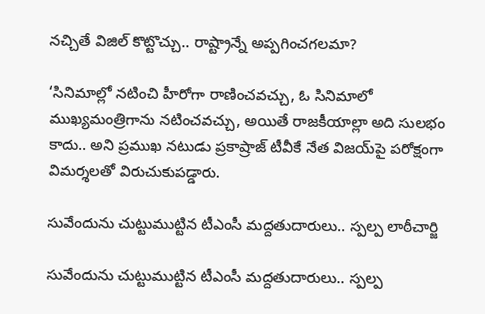నచ్చితే విజిల్‌ కొట్టొచ్చు.. రాష్ట్రాన్నే అప్పగించగలమా?

‘సినిమాల్లో నటించి హీరోగా రాణించవచ్చు, ఓ సినిమాలో ముఖ్యమంత్రిగాను నటించవచ్చు, అయితే రాజకీయాల్లా అది సులభం కాదు.. అని ప్రముఖ నటుడు ప్రకాష్రాజ్‌ టీవీకే నేత విజయ్‌పై పరోక్షంగా విమర్శలతో విరుచుకుపడ్డారు.

సువేందును చుట్టుముట్టిన టీఎంసీ మద్దతుదారులు.. స్పల్ప లాఠీచార్జి

సువేందును చుట్టుముట్టిన టీఎంసీ మద్దతుదారులు.. స్పల్ప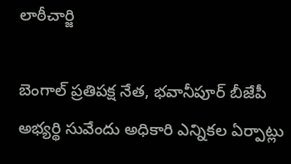లాఠీచార్జి

బెంగాల్ ప్రతిపక్ష నేత, భవానీపూర్ బీజేపీ అభ్యర్థి సువేందు అధికారి ఎన్నికల ఏర్పాట్లు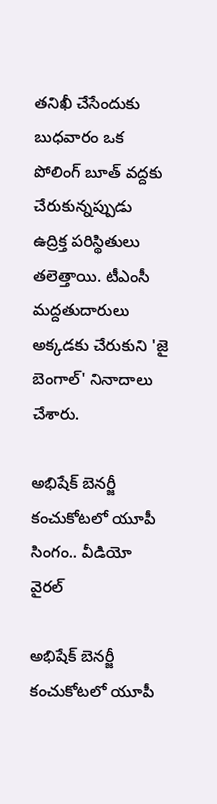తనిఖీ చేసేందుకు బుధవారం ఒక పోలింగ్ బూత్‌ వద్దకు చేరుకున్నప్పుడు ఉద్రిక్త పరిస్థితులు తలెత్తాయి. టీఎంసీ మద్దతుదారులు అక్కడకు చేరుకుని 'జై బెంగాల్' నినాదాలు చేశారు.

అభిషేక్ బెనర్జీ కంచుకోటలో యూపీ సింగం.. వీడియో వైరల్

అభిషేక్ బెనర్జీ కంచుకోటలో యూపీ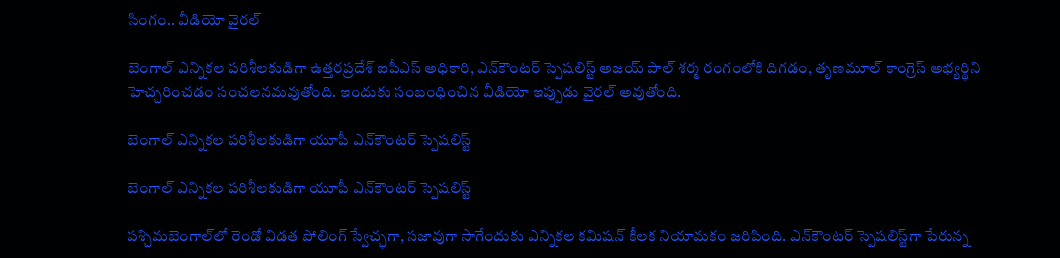సింగం.. వీడియో వైరల్

బెంగాల్ ఎన్నికల పరిశీలకుడిగా ఉత్తరప్రదేశ్ ఐపీఎస్ అధికారి, ఎన్‌కౌంటర్ స్పెషలిస్ట్ అజయ్ పాల్ శర్మ రంగంలోకి దిగడం, తృణమూల్ కాంగ్రెస్ అభ్యర్థిని హెచ్చరించడం సంచలనమవుతోంది. ఇందుకు సంబంధించిన వీడియో ఇప్పుడు వైరల్ అవుతోంది.

బెంగాల్ ఎన్నికల పరిశీలకుడిగా యూపీ ఎన్‌కౌంటర్ స్పెషలిస్ట్

బెంగాల్ ఎన్నికల పరిశీలకుడిగా యూపీ ఎన్‌కౌంటర్ స్పెషలిస్ట్

పశ్చిమబెంగాల్‌‌లో రెండో విడత పోలింగ్‌ స్వేచ్ఛగా, సజావుగా సాగేందుకు ఎన్నికల కమిషన్ కీలక నియామకం జరిపింది. ఎన్‌కౌంటర్ స్పెషలిస్ట్‌గా పేరున్న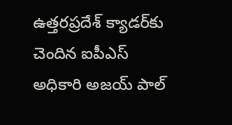ఉత్తరప్రదేశ్ క్యాడర్‌కు చెందిన ఐపీఎస్ అధికారి అజయ్ పాల్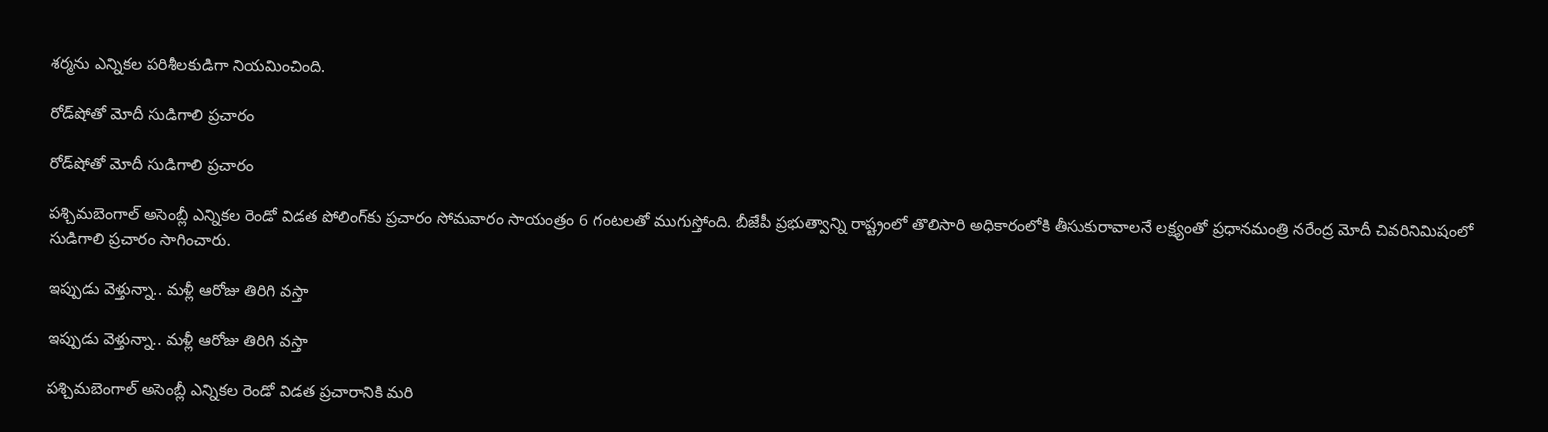శర్మను ఎన్నికల పరిశీలకుడిగా నియమించింది.

రోడ్‌షోతో మోదీ సుడిగాలి ప్రచారం

రోడ్‌షోతో మోదీ సుడిగాలి ప్రచారం

పశ్చిమబెంగాల్ అసెంబ్లీ ఎన్నికల రెండో విడత పోలింగ్‌కు ప్రచారం సోమవారం సాయంత్రం 6 గంటలతో ముగుస్తోంది. బీజేపీ ప్రభుత్వాన్ని రాష్ట్రంలో తొలిసారి అధికారంలోకి తీసుకురావాలనే లక్ష్యంతో ప్రధానమంత్రి నరేంద్ర మోదీ చివరినిమిషంలో సుడిగాలి ప్రచారం సాగించారు.

ఇప్పుడు వెళ్తున్నా.. మళ్లీ ఆరోజు తిరిగి వస్తా

ఇప్పుడు వెళ్తున్నా.. మళ్లీ ఆరోజు తిరిగి వస్తా

పశ్చిమబెంగాల్ అసెంబ్లీ ఎన్నికల రెండో విడత ప్రచారానికి మరి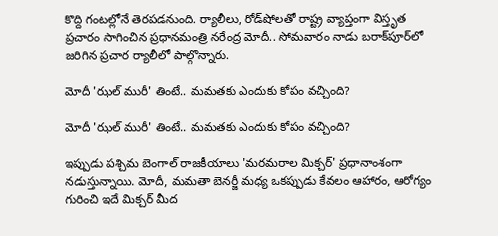కొద్ది గంటల్లోనే తెరపడనుంది. ర్యాలీలు, రోడ్‌షోలతో రాష్ట్ర వ్యాప్తంగా విస్తృత ప్రచారం సాగించిన ప్రధానమంత్రి నరేంద్ర మోదీ.. సోమవారం నాడు బరాక్‌పూర్‌లో జరిగిన ప్రచార ర్యాలీలో పాల్గొన్నారు.

మోదీ 'ఝల్ మురీ' తింటే.. మమతకు ఎందుకు కోపం వచ్చింది?

మోదీ 'ఝల్ మురీ' తింటే.. మమతకు ఎందుకు కోపం వచ్చింది?

ఇప్పుడు పశ్చిమ బెంగాల్ రాజకీయాలు 'మరమరాల మిక్చర్' ప్రధానాంశంగా నడుస్తున్నాయి. మోదీ, మమతా బెనర్జీ మధ్య ఒకప్పుడు కేవలం ఆహారం, ఆరోగ్యం గురించి ఇదే మిక్చర్ మీద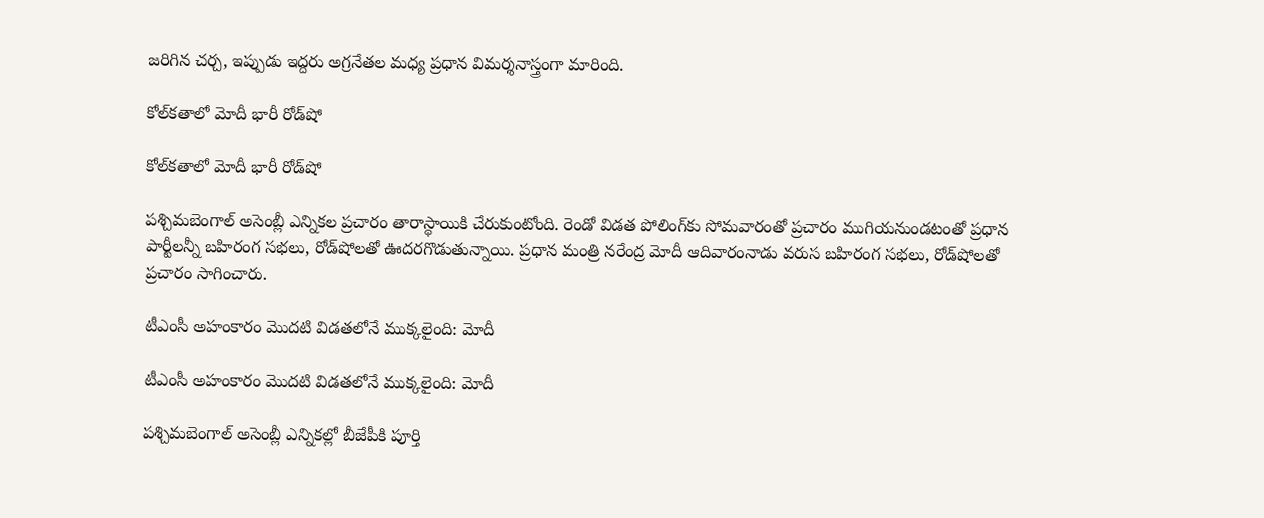జరిగిన చర్చ, ఇప్పుడు ఇద్దరు అగ్రనేతల మధ్య ప్రధాన విమర్శనాస్త్రంగా మారింది.

కోల్‌కతాలో మోదీ భారీ రోడ్‌షో

కోల్‌కతాలో మోదీ భారీ రోడ్‌షో

పశ్చిమబెంగాల్‌ అసెంబ్లీ ఎన్నికల ప్రచారం తారాస్థాయికి చేరుకుంటోంది. రెండో విడత పోలింగ్‌కు సోమవారంతో ప్రచారం ముగియనుండటంతో ప్రధాన పార్టీలన్నీ బహిరంగ సభలు, రోడ్‌షోలతో ఊదరగొడుతున్నాయి. ప్రధాన మంత్రి నరేంద్ర మోదీ ఆదివారంనాడు వరుస బహిరంగ సభలు, రోడ్‌షోలతో ప్రచారం సాగించారు.

టీఎంసీ అహంకారం మొదటి విడతలోనే ముక్కలైంది: మోదీ

టీఎంసీ అహంకారం మొదటి విడతలోనే ముక్కలైంది: మోదీ

పశ్చిమబెంగాల్ అసెంబ్లీ ఎన్నికల్లో బీజేపీకి పూర్తి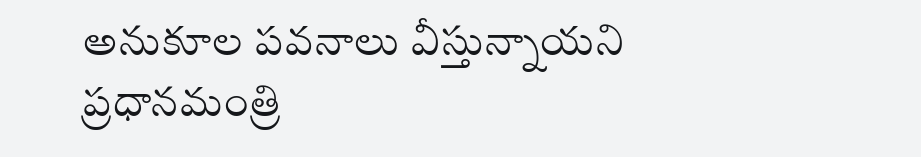అనుకూల పవనాలు వీస్తున్నాయని ప్రధానమంత్రి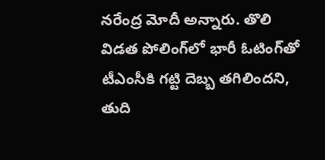నరేంద్ర మోదీ అన్నారు. తొలి విడత పోలింగ్‌లో భారీ ఓటింగ్‌తో టీఎంసీకి గట్టి దెబ్బ తగిలిందని, తుది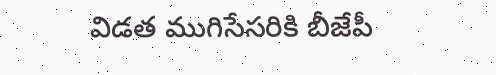విడత ముగిసేసరికి బీజేపీ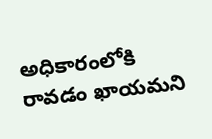అధికారంలోకి రావడం ఖాయమని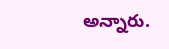అన్నారు.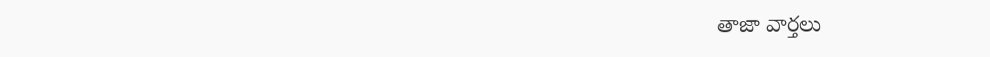తాజా వార్తలు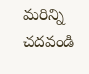మరిన్ని చదవండి